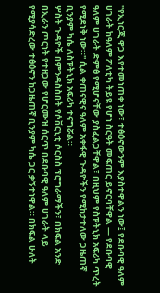''የኢነርጂ ዋጋ እየተመነጠቀ ነው፣ ተፅዕኖውንም እያስተዋልን ነው፤ የደቡባዊ ዓለም ሀገራት ከዓለም ፖለቲካ ትይዩ የሆነ ስርዓት መፍጠር ይኖርባቸዋል — የደቡባዊ ዓለም ሀገራት ድምፅ የሚሆናቸው ያስፈልጋቸዋል፣ በዚህም የስፑትኒክ አፍሪካ ጥረት የሚደነቅ ነው።'' ሲል ቀጠናዊና ዓለም አቀፋዊ ጉዳዮችን የሚከታተለው ጋዜጠኛ ቢንያም ካሴ ለስፑትኒክ አፍሪካ ተናግሯል።
ሦስት ጉዳዮች በምንዳስስበት የሶቨርኒቲ ሶርስስ ፕሮግራማችን፣ በክፍል አንድ በኢራን ጦርነት የተዘጋው የሆርሙዝ ሰርጥ በደቡባዊ ዓለም ሀገራት ላይ የሚያሳድረው ተፅዕኖን ከጋዜጠኛ ቢንያም ካሴ ጋር ቃኝተነዋል። በክፍል ሁለት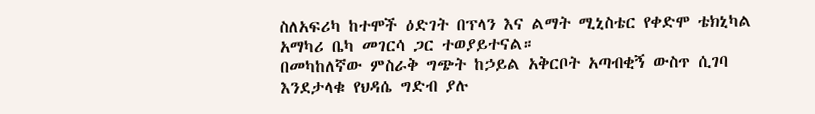ስለአፍሪካ ከተሞች ዕድገት በፕላን እና ልማት ሚኒስቴር የቀድሞ ቴክኒካል አማካሪ ቤካ መገርሳ ጋር ተወያይተናል።
በመካከለኛው ምስራቅ ግጭት ከኃይል አቅርቦት አጣብቂኝ ውስጥ ሲገባ እንደታላቁ የህዳሴ ግድብ ያሉ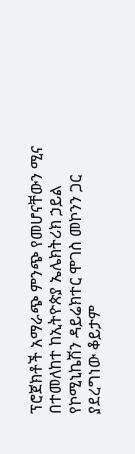ፕሮጀክቶች አማራጭ ምንጭ የመሆናቸውን ሚና በተመለከተ ከኢትዮጵያ ኤሌክትሪክ ኃይል የኮሚኒኬሽን ዳይሬክተር ሞገስ መኮንን ጋር ያደረግነው ቆይታም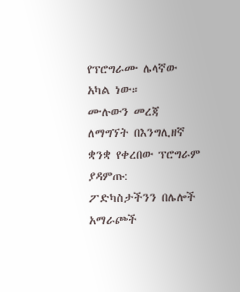የፕሮግራሙ ሌላኛው አካል ነው።
ሙሉውን መረጃ ለማግኘት በእንግሊዘኛ ቋንቋ የቀረበው ፕሮግራም ያዳምጡ:
ፖድካስታችንን በሌሎች አማራጮች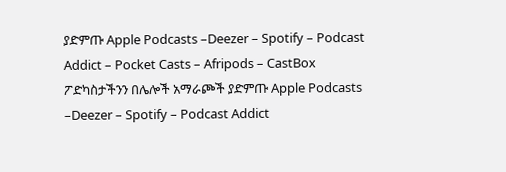ያድምጡ Apple Podcasts –Deezer – Spotify – Podcast Addict – Pocket Casts – Afripods – CastBox
ፖድካስታችንን በሌሎች አማራጮች ያድምጡ Apple Podcasts –Deezer – Spotify – Podcast Addict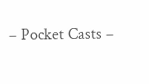– Pocket Casts –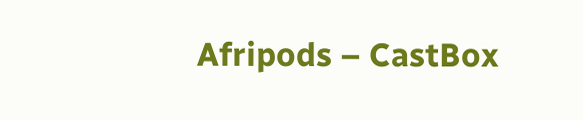Afripods – CastBox